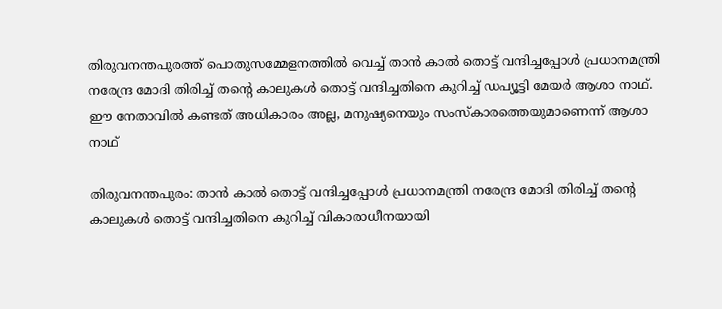തിരുവനന്തപുരത്ത് പൊതുസമ്മേളനത്തിൽ വെച്ച് താൻ കാൽ തൊട്ട് വന്ദിച്ചപ്പോൾ പ്രധാനമന്ത്രി നരേന്ദ്ര മോദി തിരിച്ച് തന്‍റെ കാലുകൾ തൊട്ട് വന്ദിച്ചതിനെ കുറിച്ച് ഡപ്യൂട്ടി മേയർ ആശാ നാഥ്. ഈ നേതാവിൽ കണ്ടത് അധികാരം അല്ല, മനുഷ്യനെയും സംസ്കാരത്തെയുമാണെന്ന് ആശാ നാഥ്

തിരുവനന്തപുരം: താൻ കാൽ തൊട്ട് വന്ദിച്ചപ്പോൾ പ്രധാനമന്ത്രി നരേന്ദ്ര മോദി തിരിച്ച് തന്‍റെ കാലുകൾ തൊട്ട് വന്ദിച്ചതിനെ കുറിച്ച് വികാരാധീനയായി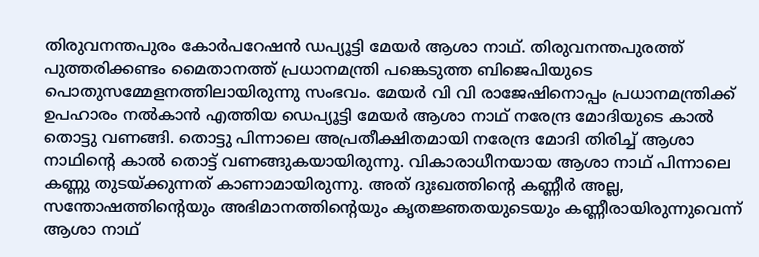തിരുവനന്തപുരം കോർപറേഷൻ ഡപ്യൂട്ടി മേയർ ആശാ നാഥ്. തിരുവനന്തപുരത്ത് പുത്തരിക്കണ്ടം മൈതാനത്ത് പ്രധാനമന്ത്രി പങ്കെടുത്ത ബിജെപിയുടെ പൊതുസമ്മേളനത്തിലായിരുന്നു സംഭവം. മേയര്‍ വി വി രാജേഷിനൊപ്പം പ്രധാനമന്ത്രിക്ക് ഉപഹാരം നല്‍കാന്‍ എത്തിയ ഡെപ്യൂട്ടി മേയര്‍ ആശാ നാഥ് നരേന്ദ്ര മോദിയുടെ കാല്‍ തൊട്ടു വണങ്ങി. തൊട്ടു പിന്നാലെ അപ്രതീക്ഷിതമായി നരേന്ദ്ര മോദി തിരിച്ച് ആശാ നാഥിന്‍റെ കാൽ തൊട്ട് വണങ്ങുകയായിരുന്നു. വികാരാധീനയായ ആശാ നാഥ് പിന്നാലെ കണ്ണു തുടയ്ക്കുന്നത് കാണാമായിരുന്നു. അത് ദുഃഖത്തിന്റെ കണ്ണീർ അല്ല, സന്തോഷത്തിന്‍റെയും അഭിമാനത്തിന്റെയും കൃതജ്ഞതയുടെയും കണ്ണീരായിരുന്നുവെന്ന് ആശാ നാഥ്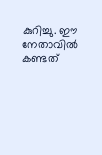കുറിച്ചു. ഈ നേതാവിൽ കണ്ടത്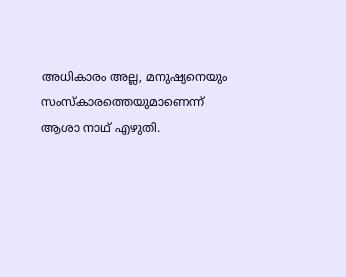അധികാരം അല്ല, മനുഷ്യനെയും സംസ്കാരത്തെയുമാണെന്ന് ആശാ നാഥ് എഴുതി.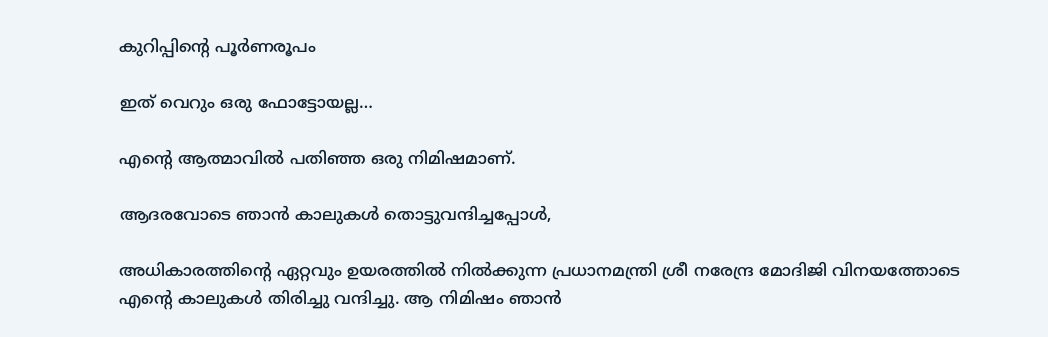കുറിപ്പിന്‍റെ പൂർണരൂപം

ഇത് വെറും ഒരു ഫോട്ടോയല്ല…

എന്റെ ആത്മാവിൽ പതിഞ്ഞ ഒരു നിമിഷമാണ്.

ആദരവോടെ ഞാൻ കാലുകൾ തൊട്ടുവന്ദിച്ചപ്പോൾ,

അധികാരത്തിന്റെ ഏറ്റവും ഉയരത്തിൽ നിൽക്കുന്ന പ്രധാനമന്ത്രി ശ്രീ നരേന്ദ്ര മോദിജി വിനയത്തോടെ എന്റെ കാലുകൾ തിരിച്ചു വന്ദിച്ചു. ആ നിമിഷം ഞാൻ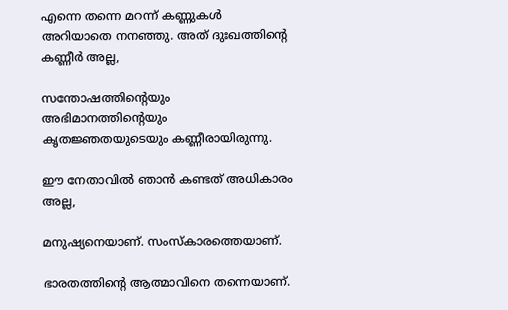എന്നെ തന്നെ മറന്ന് കണ്ണുകൾ അറിയാതെ നനഞ്ഞു. അത് ദുഃഖത്തിന്റെ കണ്ണീർ അല്ല,

സന്തോഷത്തിന്റെയും അഭിമാനത്തിന്റെയും കൃതജ്ഞതയുടെയും കണ്ണീരായിരുന്നു.

ഈ നേതാവിൽ ഞാൻ കണ്ടത് അധികാരം അല്ല,

മനുഷ്യനെയാണ്. സംസ്കാരത്തെയാണ്.

ഭാരതത്തിന്റെ ആത്മാവിനെ തന്നെയാണ്.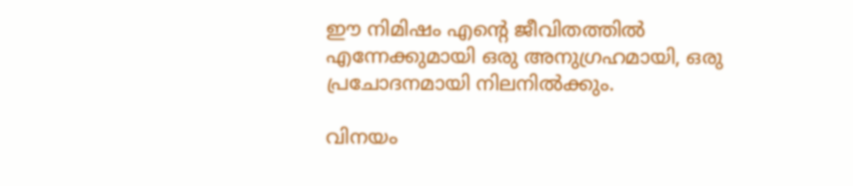ഈ നിമിഷം എന്റെ ജീവിതത്തിൽ എന്നേക്കുമായി ഒരു അനുഗ്രഹമായി, ഒരു പ്രചോദനമായി നിലനിൽക്കും.

വിനയം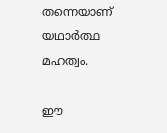തന്നെയാണ് യഥാർത്ഥ മഹത്വം.

ഈ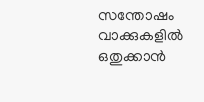സന്തോഷം വാക്കുകളിൽ ഒതുക്കാൻ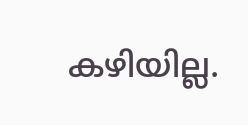കഴിയില്ല.